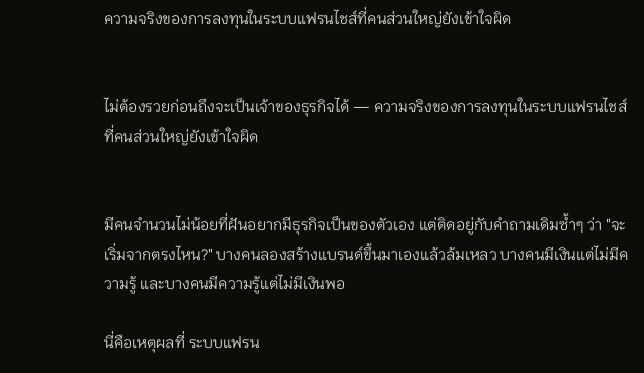ความจริงของการลงทุนในระบบแฟรนไชส์ที่คนส่วนใหญ่ยังเข้าใจผิด


ไม่ต้องรวยก่อนถึงจะเป็นเจ้าของธุรกิจได้ — ความจริงของการลงทุนในระบบแฟรนไชส์ที่คนส่วนใหญ่ยังเข้าใจผิด


มีคนจำนวนไม่น้อยที่ฝันอยากมีธุรกิจเป็นของตัวเอง แต่ติดอยู่กับคำถามเดิมซ้ำๆ ว่า "จะเริ่มจากตรงไหน?" บางคนลองสร้างแบรนด์ขึ้นมาเองแล้วล้มเหลว บางคนมีเงินแต่ไม่มีความรู้ และบางคนมีความรู้แต่ไม่มีเงินพอ

นี่คือเหตุผลที่ ระบบแฟรน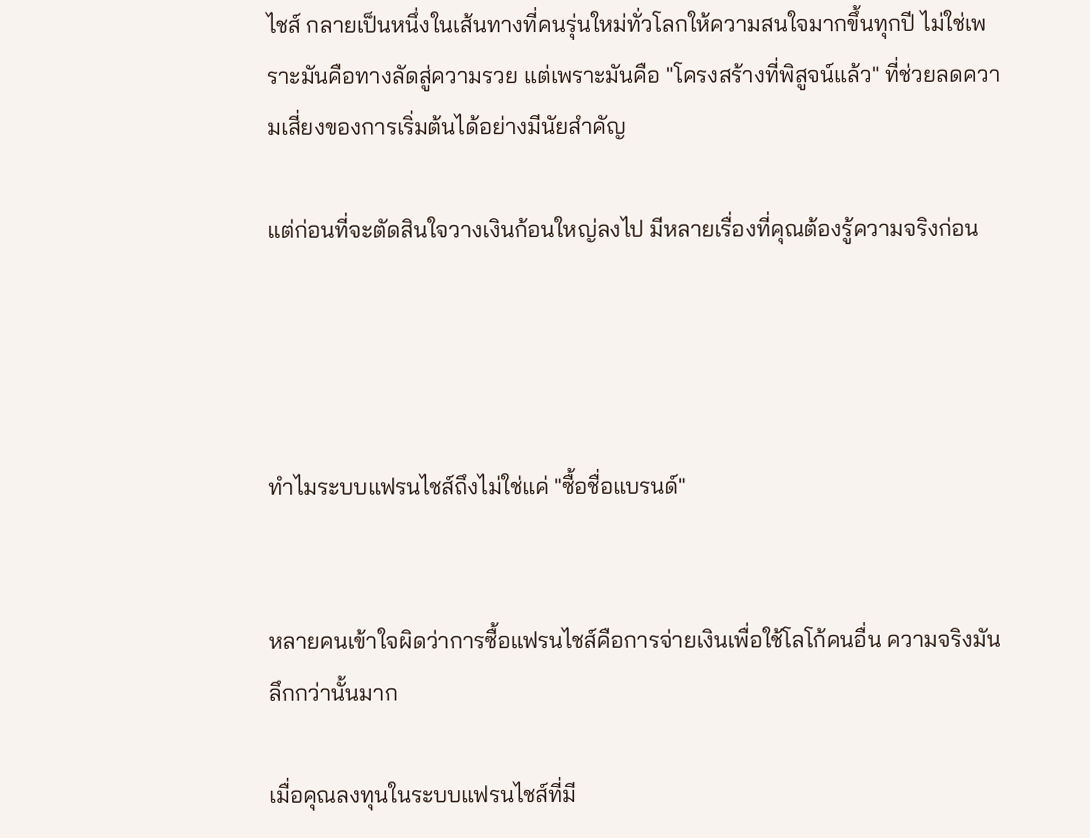ไชส์ กลายเป็นหนึ่งในเส้นทางที่คนรุ่นใหม่ทั่วโลกให้ความสนใจมากขึ้นทุกปี ไม่ใช่เพราะมันคือทางลัดสู่ความรวย แต่เพราะมันคือ "โครงสร้างที่พิสูจน์แล้ว" ที่ช่วยลดความเสี่ยงของการเริ่มต้นได้อย่างมีนัยสำคัญ

แต่ก่อนที่จะตัดสินใจวางเงินก้อนใหญ่ลงไป มีหลายเรื่องที่คุณต้องรู้ความจริงก่อน




ทำไมระบบแฟรนไชส์ถึงไม่ใช่แค่ "ซื้อชื่อแบรนด์"


หลายคนเข้าใจผิดว่าการซื้อแฟรนไชส์คือการจ่ายเงินเพื่อใช้โลโก้คนอื่น ความจริงมันลึกกว่านั้นมาก

เมื่อคุณลงทุนในระบบแฟรนไชส์ที่มี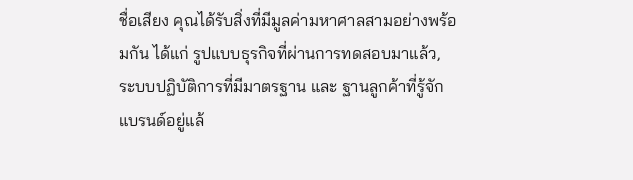ชื่อเสียง คุณได้รับสิ่งที่มีมูลค่ามหาศาลสามอย่างพร้อมกัน ได้แก่ รูปแบบธุรกิจที่ผ่านการทดสอบมาแล้ว, ระบบปฏิบัติการที่มีมาตรฐาน และ ฐานลูกค้าที่รู้จักแบรนด์อยู่แล้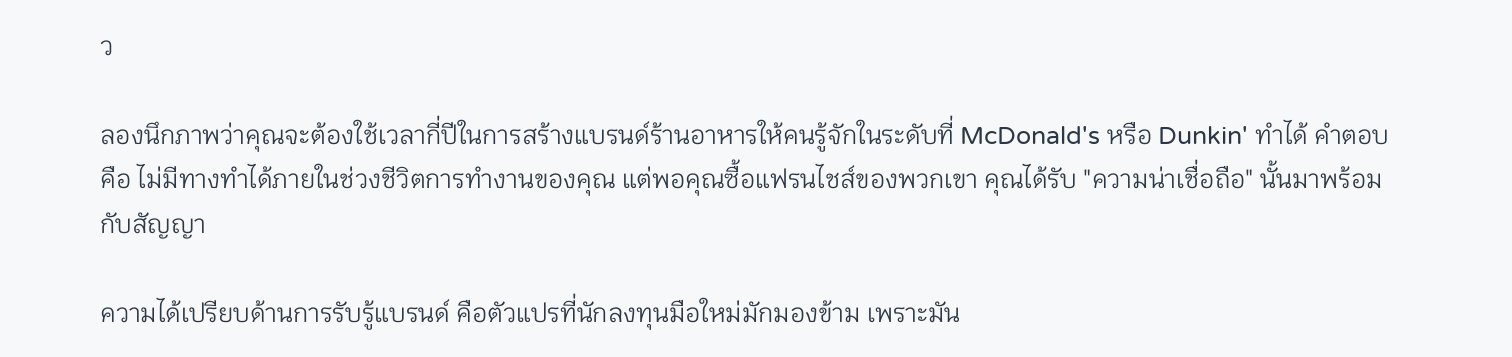ว

ลองนึกภาพว่าคุณจะต้องใช้เวลากี่ปีในการสร้างแบรนด์ร้านอาหารให้คนรู้จักในระดับที่ McDonald's หรือ Dunkin' ทำได้ คำตอบคือ ไม่มีทางทำได้ภายในช่วงชีวิตการทำงานของคุณ แต่พอคุณซื้อแฟรนไชส์ของพวกเขา คุณได้รับ "ความน่าเชื่อถือ" นั้นมาพร้อมกับสัญญา

ความได้เปรียบด้านการรับรู้แบรนด์ คือตัวแปรที่นักลงทุนมือใหม่มักมองข้าม เพราะมัน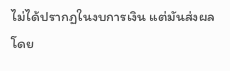ไม่ได้ปรากฏในงบการเงิน แต่มันส่งผลโดย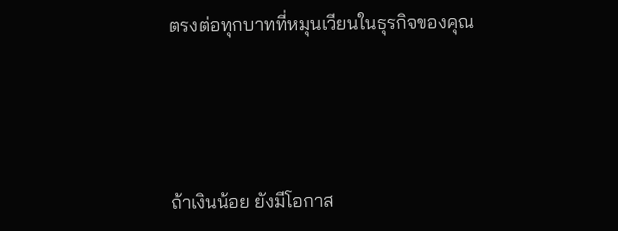ตรงต่อทุกบาทที่หมุนเวียนในธุรกิจของคุณ




ถ้าเงินน้อย ยังมีโอกาส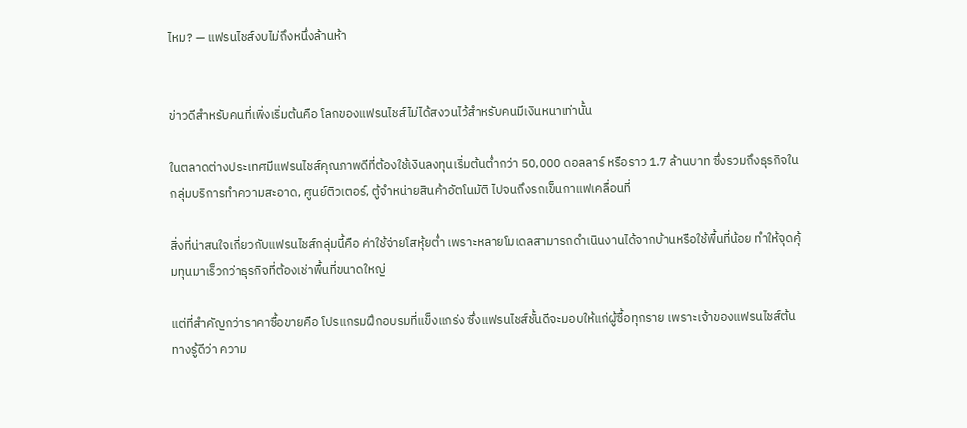ไหม? — แฟรนไชส์งบไม่ถึงหนึ่งล้านห้า


ข่าวดีสำหรับคนที่เพิ่งเริ่มต้นคือ โลกของแฟรนไชส์ไม่ได้สงวนไว้สำหรับคนมีเงินหนาเท่านั้น

ในตลาดต่างประเทศมีแฟรนไชส์คุณภาพดีที่ต้องใช้เงินลงทุนเริ่มต้นต่ำกว่า 50,000 ดอลลาร์ หรือราว 1.7 ล้านบาท ซึ่งรวมถึงธุรกิจในกลุ่มบริการทำความสะอาด, ศูนย์ติวเตอร์, ตู้จำหน่ายสินค้าอัตโนมัติ ไปจนถึงรถเข็นกาแฟเคลื่อนที่

สิ่งที่น่าสนใจเกี่ยวกับแฟรนไชส์กลุ่มนี้คือ ค่าใช้จ่ายโสหุ้ยต่ำ เพราะหลายโมเดลสามารถดำเนินงานได้จากบ้านหรือใช้พื้นที่น้อย ทำให้จุดคุ้มทุนมาเร็วกว่าธุรกิจที่ต้องเช่าพื้นที่ขนาดใหญ่

แต่ที่สำคัญกว่าราคาซื้อขายคือ โปรแกรมฝึกอบรมที่แข็งแกร่ง ซึ่งแฟรนไชส์ชั้นดีจะมอบให้แก่ผู้ซื้อทุกราย เพราะเจ้าของแฟรนไชส์ต้นทางรู้ดีว่า ความ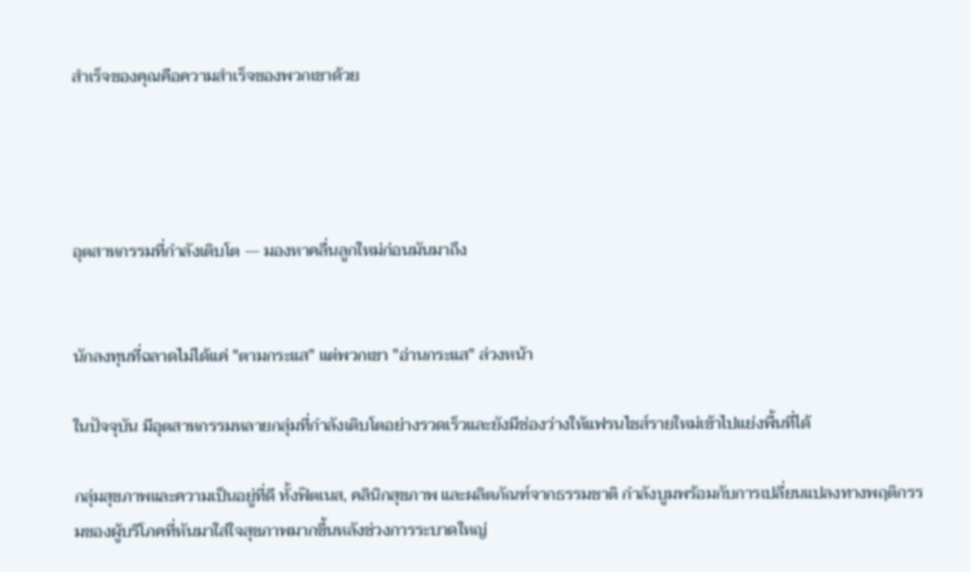สำเร็จของคุณคือความสำเร็จของพวกเขาด้วย




อุตสาหกรรมที่กำลังเติบโต — มองหาคลื่นลูกใหม่ก่อนมันมาถึง


นักลงทุนที่ฉลาดไม่ได้แค่ "ตามกระแส" แต่พวกเขา "อ่านกระแส" ล่วงหน้า

ในปัจจุบัน มีอุตสาหกรรมหลายกลุ่มที่กำลังเติบโตอย่างรวดเร็วและยังมีช่องว่างให้แฟรนไชส์รายใหม่เข้าไปแย่งพื้นที่ได้

กลุ่มสุขภาพและความเป็นอยู่ที่ดี ทั้งฟิตเนส, คลินิกสุขภาพ และผลิตภัณฑ์จากธรรมชาติ กำลังบูมพร้อมกับการเปลี่ยนแปลงทางพฤติกรรมของผู้บริโภคที่หันมาใส่ใจสุขภาพมากขึ้นหลังช่วงการระบาดใหญ่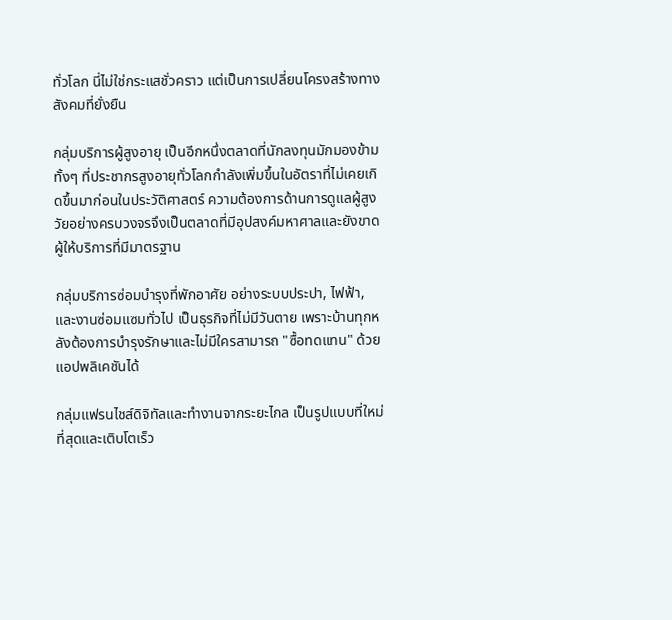ทั่วโลก นี่ไม่ใช่กระแสชั่วคราว แต่เป็นการเปลี่ยนโครงสร้างทางสังคมที่ยั่งยืน

กลุ่มบริการผู้สูงอายุ เป็นอีกหนึ่งตลาดที่นักลงทุนมักมองข้าม ทั้งๆ ที่ประชากรสูงอายุทั่วโลกกำลังเพิ่มขึ้นในอัตราที่ไม่เคยเกิดขึ้นมาก่อนในประวัติศาสตร์ ความต้องการด้านการดูแลผู้สูงวัยอย่างครบวงจรจึงเป็นตลาดที่มีอุปสงค์มหาศาลและยังขาดผู้ให้บริการที่มีมาตรฐาน

กลุ่มบริการซ่อมบำรุงที่พักอาศัย อย่างระบบประปา, ไฟฟ้า, และงานซ่อมแซมทั่วไป เป็นธุรกิจที่ไม่มีวันตาย เพราะบ้านทุกหลังต้องการบำรุงรักษาและไม่มีใครสามารถ "ซื้อทดแทน" ด้วยแอปพลิเคชันได้

กลุ่มแฟรนไชส์ดิจิทัลและทำงานจากระยะไกล เป็นรูปแบบที่ใหม่ที่สุดและเติบโตเร็ว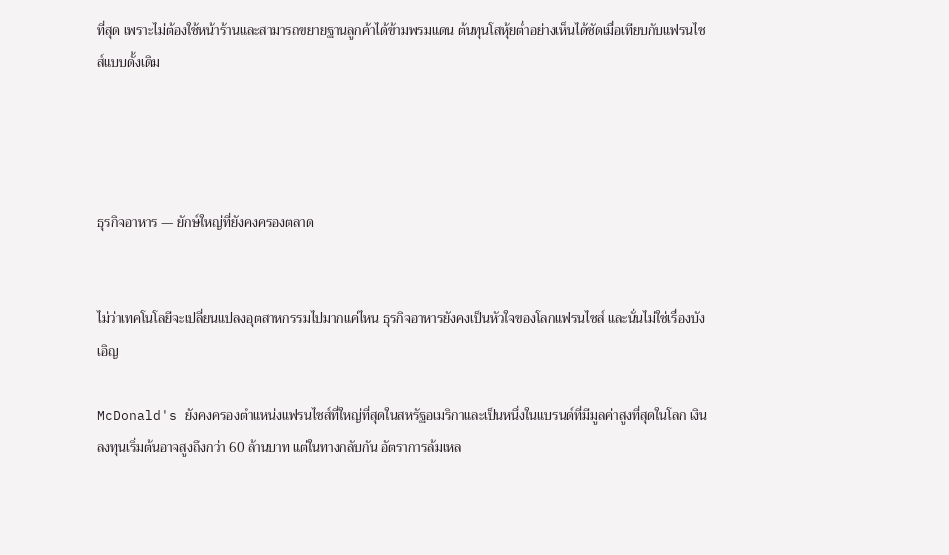ที่สุด เพราะไม่ต้องใช้หน้าร้านและสามารถขยายฐานลูกค้าได้ข้ามพรมแดน ต้นทุนโสหุ้ยต่ำอย่างเห็นได้ชัดเมื่อเทียบกับแฟรนไชส์แบบดั้งเดิม




ธุรกิจอาหาร — ยักษ์ใหญ่ที่ยังคงครองตลาด


ไม่ว่าเทคโนโลยีจะเปลี่ยนแปลงอุตสาหกรรมไปมากแค่ไหน ธุรกิจอาหารยังคงเป็นหัวใจของโลกแฟรนไชส์ และนั่นไม่ใช่เรื่องบังเอิญ

McDonald's ยังคงครองตำแหน่งแฟรนไชส์ที่ใหญ่ที่สุดในสหรัฐอเมริกาและเป็นหนึ่งในแบรนด์ที่มีมูลค่าสูงที่สุดในโลก เงินลงทุนเริ่มต้นอาจสูงถึงกว่า 60 ล้านบาท แต่ในทางกลับกัน อัตราการล้มเหล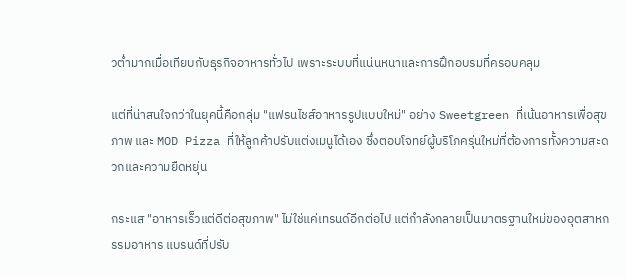วต่ำมากเมื่อเทียบกับธุรกิจอาหารทั่วไป เพราะระบบที่แน่นหนาและการฝึกอบรมที่ครอบคลุม

แต่ที่น่าสนใจกว่าในยุคนี้คือกลุ่ม "แฟรนไชส์อาหารรูปแบบใหม่" อย่าง Sweetgreen ที่เน้นอาหารเพื่อสุขภาพ และ MOD Pizza ที่ให้ลูกค้าปรับแต่งเมนูได้เอง ซึ่งตอบโจทย์ผู้บริโภครุ่นใหม่ที่ต้องการทั้งความสะดวกและความยืดหยุ่น

กระแส "อาหารเร็วแต่ดีต่อสุขภาพ" ไม่ใช่แค่เทรนด์อีกต่อไป แต่กำลังกลายเป็นมาตรฐานใหม่ของอุตสาหกรรมอาหาร แบรนด์ที่ปรับ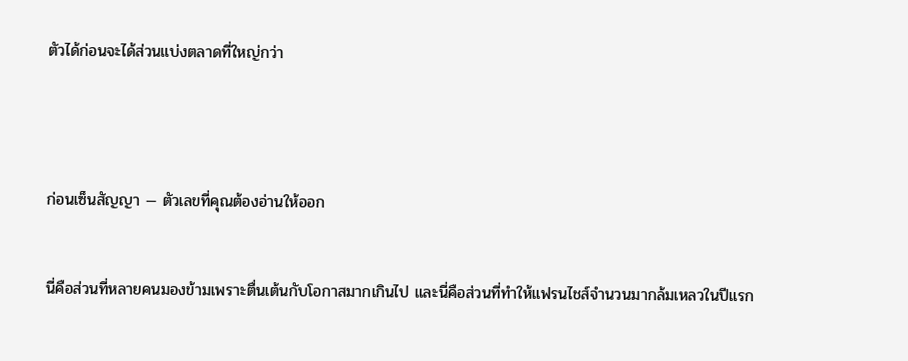ตัวได้ก่อนจะได้ส่วนแบ่งตลาดที่ใหญ่กว่า




ก่อนเซ็นสัญญา — ตัวเลขที่คุณต้องอ่านให้ออก


นี่คือส่วนที่หลายคนมองข้ามเพราะตื่นเต้นกับโอกาสมากเกินไป และนี่คือส่วนที่ทำให้แฟรนไชส์จำนวนมากล้มเหลวในปีแรก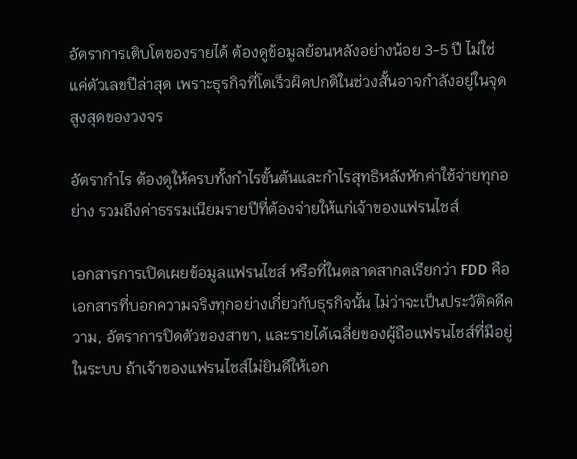อัตราการเติบโตของรายได้ ต้องดูข้อมูลย้อนหลังอย่างน้อย 3-5 ปี ไม่ใช่แค่ตัวเลขปีล่าสุด เพราะธุรกิจที่โตเร็วผิดปกติในช่วงสั้นอาจกำลังอยู่ในจุดสูงสุดของวงจร

อัตรากำไร ต้องดูให้ครบทั้งกำไรขั้นต้นและกำไรสุทธิหลังหักค่าใช้จ่ายทุกอย่าง รวมถึงค่าธรรมเนียมรายปีที่ต้องจ่ายให้แก่เจ้าของแฟรนไชส์

เอกสารการเปิดเผยข้อมูลแฟรนไชส์ หรือที่ในตลาดสากลเรียกว่า FDD คือเอกสารที่บอกความจริงทุกอย่างเกี่ยวกับธุรกิจนั้น ไม่ว่าจะเป็นประวัติคดีความ, อัตราการปิดตัวของสาขา, และรายได้เฉลี่ยของผู้ถือแฟรนไชส์ที่มีอยู่ในระบบ ถ้าเจ้าของแฟรนไชส์ไม่ยินดีให้เอก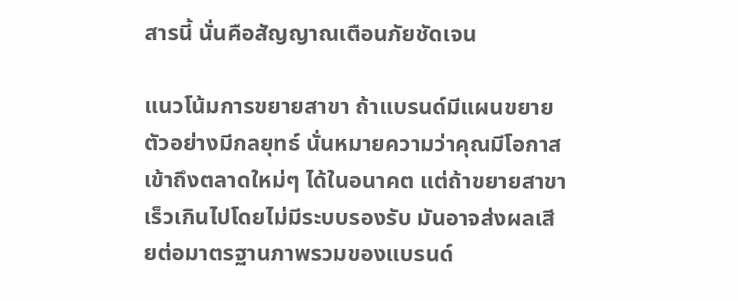สารนี้ นั่นคือสัญญาณเตือนภัยชัดเจน

แนวโน้มการขยายสาขา ถ้าแบรนด์มีแผนขยายตัวอย่างมีกลยุทธ์ นั่นหมายความว่าคุณมีโอกาสเข้าถึงตลาดใหม่ๆ ได้ในอนาคต แต่ถ้าขยายสาขาเร็วเกินไปโดยไม่มีระบบรองรับ มันอาจส่งผลเสียต่อมาตรฐานภาพรวมของแบรนด์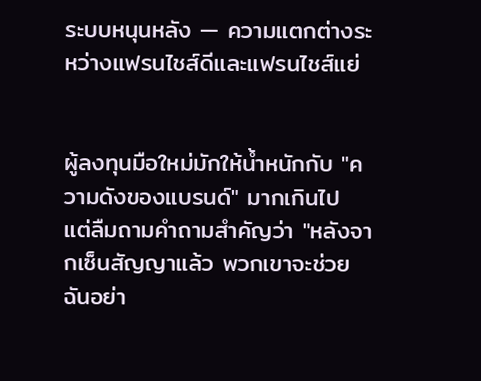ระบบหนุนหลัง — ความแตกต่างระหว่างแฟรนไชส์ดีและแฟรนไชส์แย่


ผู้ลงทุนมือใหม่มักให้น้ำหนักกับ "ความดังของแบรนด์" มากเกินไป แต่ลืมถามคำถามสำคัญว่า "หลังจากเซ็นสัญญาแล้ว พวกเขาจะช่วยฉันอย่า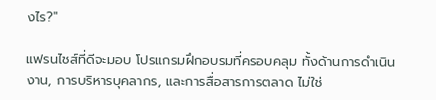งไร?"

แฟรนไชส์ที่ดีจะมอบ โปรแกรมฝึกอบรมที่ครอบคลุม ทั้งด้านการดำเนินงาน, การบริหารบุคลากร, และการสื่อสารการตลาด ไม่ใช่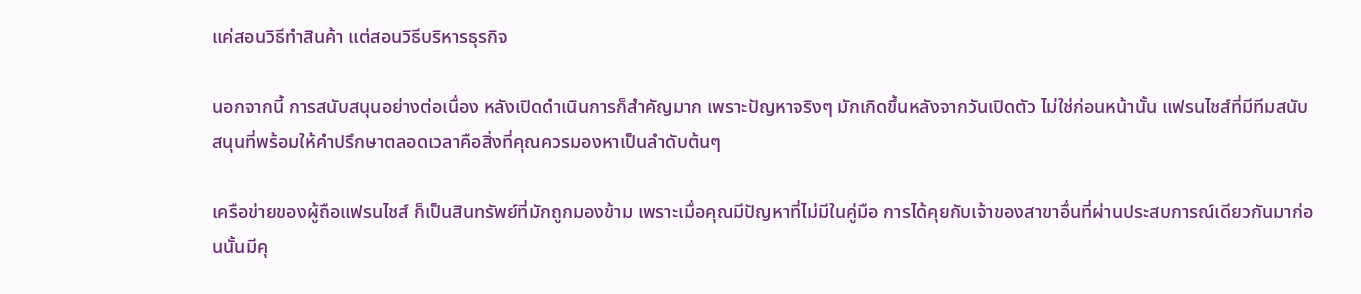แค่สอนวิธีทำสินค้า แต่สอนวิธีบริหารธุรกิจ

นอกจากนี้ การสนับสนุนอย่างต่อเนื่อง หลังเปิดดำเนินการก็สำคัญมาก เพราะปัญหาจริงๆ มักเกิดขึ้นหลังจากวันเปิดตัว ไม่ใช่ก่อนหน้านั้น แฟรนไชส์ที่มีทีมสนับสนุนที่พร้อมให้คำปรึกษาตลอดเวลาคือสิ่งที่คุณควรมองหาเป็นลำดับต้นๆ

เครือข่ายของผู้ถือแฟรนไชส์ ก็เป็นสินทรัพย์ที่มักถูกมองข้าม เพราะเมื่อคุณมีปัญหาที่ไม่มีในคู่มือ การได้คุยกับเจ้าของสาขาอื่นที่ผ่านประสบการณ์เดียวกันมาก่อนนั้นมีคุ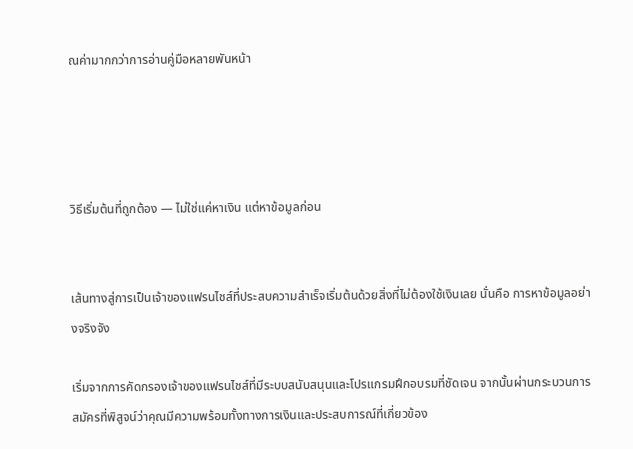ณค่ามากกว่าการอ่านคู่มือหลายพันหน้า




วิธีเริ่มต้นที่ถูกต้อง — ไม่ใช่แค่หาเงิน แต่หาข้อมูลก่อน


เส้นทางสู่การเป็นเจ้าของแฟรนไชส์ที่ประสบความสำเร็จเริ่มต้นด้วยสิ่งที่ไม่ต้องใช้เงินเลย นั่นคือ การหาข้อมูลอย่างจริงจัง

เริ่มจากการคัดกรองเจ้าของแฟรนไชส์ที่มีระบบสนับสนุนและโปรแกรมฝึกอบรมที่ชัดเจน จากนั้นผ่านกระบวนการสมัครที่พิสูจน์ว่าคุณมีความพร้อมทั้งทางการเงินและประสบการณ์ที่เกี่ยวข้อง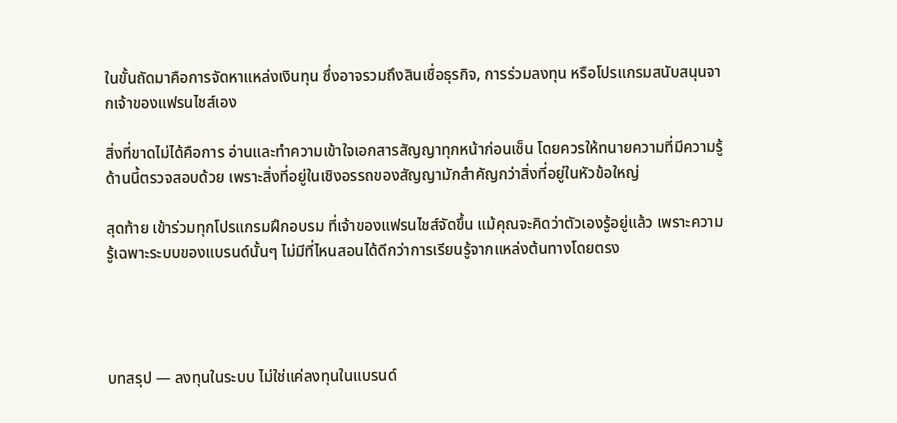ในขั้นถัดมาคือการจัดหาแหล่งเงินทุน ซึ่งอาจรวมถึงสินเชื่อธุรกิจ, การร่วมลงทุน หรือโปรแกรมสนับสนุนจากเจ้าของแฟรนไชส์เอง

สิ่งที่ขาดไม่ได้คือการ อ่านและทำความเข้าใจเอกสารสัญญาทุกหน้าก่อนเซ็น โดยควรให้ทนายความที่มีความรู้ด้านนี้ตรวจสอบด้วย เพราะสิ่งที่อยู่ในเชิงอรรถของสัญญามักสำคัญกว่าสิ่งที่อยู่ในหัวข้อใหญ่

สุดท้าย เข้าร่วมทุกโปรแกรมฝึกอบรม ที่เจ้าของแฟรนไชส์จัดขึ้น แม้คุณจะคิดว่าตัวเองรู้อยู่แล้ว เพราะความรู้เฉพาะระบบของแบรนด์นั้นๆ ไม่มีที่ไหนสอนได้ดีกว่าการเรียนรู้จากแหล่งต้นทางโดยตรง




บทสรุป — ลงทุนในระบบ ไม่ใช่แค่ลงทุนในแบรนด์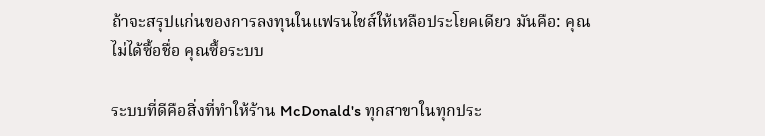ถ้าจะสรุปแก่นของการลงทุนในแฟรนไชส์ให้เหลือประโยคเดียว มันคือ: คุณไม่ได้ซื้อชื่อ คุณซื้อระบบ

ระบบที่ดีคือสิ่งที่ทำให้ร้าน McDonald's ทุกสาขาในทุกประ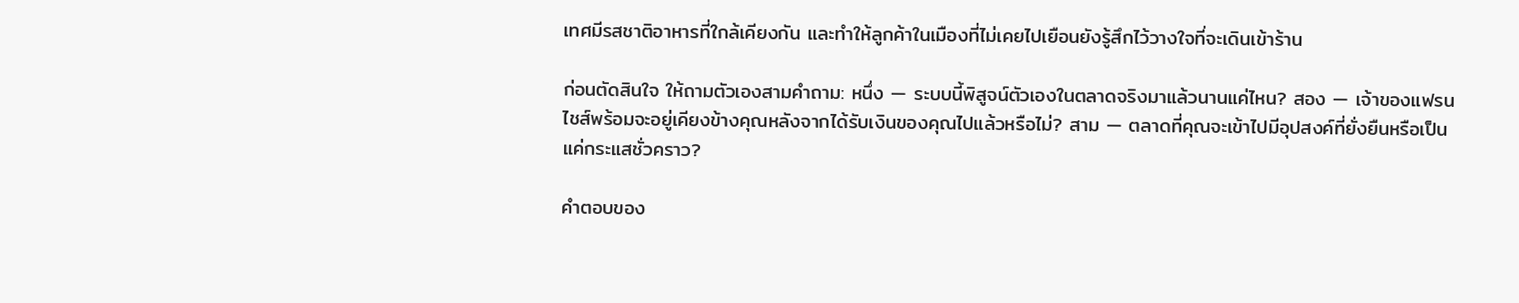เทศมีรสชาติอาหารที่ใกล้เคียงกัน และทำให้ลูกค้าในเมืองที่ไม่เคยไปเยือนยังรู้สึกไว้วางใจที่จะเดินเข้าร้าน

ก่อนตัดสินใจ ให้ถามตัวเองสามคำถาม: หนึ่ง — ระบบนี้พิสูจน์ตัวเองในตลาดจริงมาแล้วนานแค่ไหน? สอง — เจ้าของแฟรนไชส์พร้อมจะอยู่เคียงข้างคุณหลังจากได้รับเงินของคุณไปแล้วหรือไม่? สาม — ตลาดที่คุณจะเข้าไปมีอุปสงค์ที่ยั่งยืนหรือเป็นแค่กระแสชั่วคราว?

คำตอบของ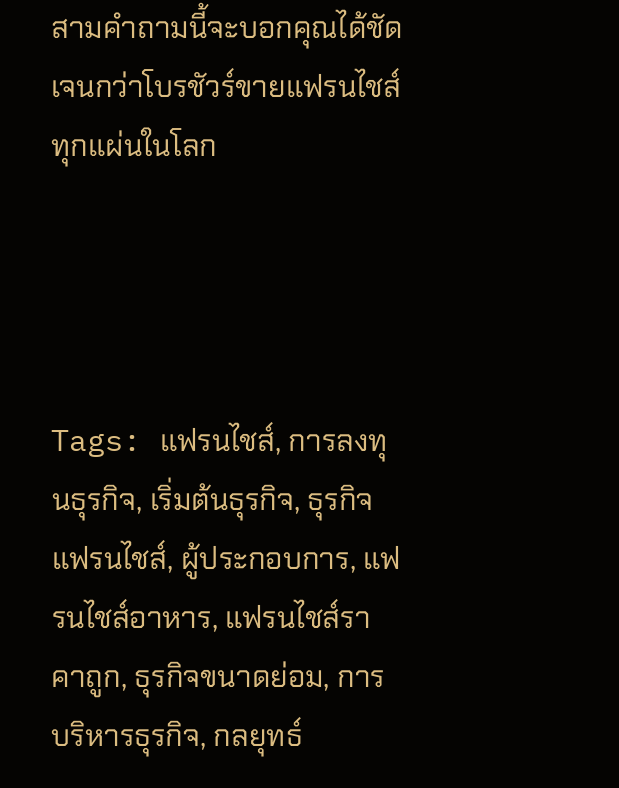สามคำถามนี้จะบอกคุณได้ชัดเจนกว่าโบรชัวร์ขายแฟรนไชส์ทุกแผ่นในโลก




Tags: แฟรนไชส์, การลงทุนธุรกิจ, เริ่มต้นธุรกิจ, ธุรกิจแฟรนไชส์, ผู้ประกอบการ, แฟรนไชส์อาหาร, แฟรนไชส์ราคาถูก, ธุรกิจขนาดย่อม, การบริหารธุรกิจ, กลยุทธ์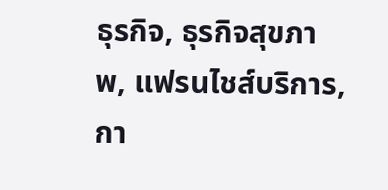ธุรกิจ, ธุรกิจสุขภาพ, แฟรนไชส์บริการ, กา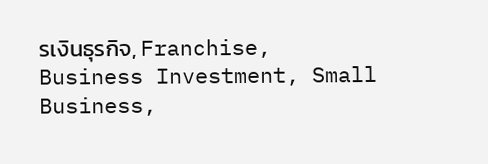รเงินธุรกิจ, Franchise, Business Investment, Small Business,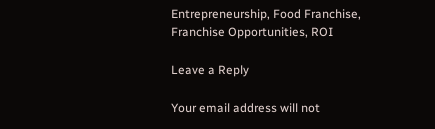Entrepreneurship, Food Franchise, Franchise Opportunities, ROI

Leave a Reply

Your email address will not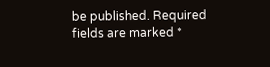be published. Required fields are marked *